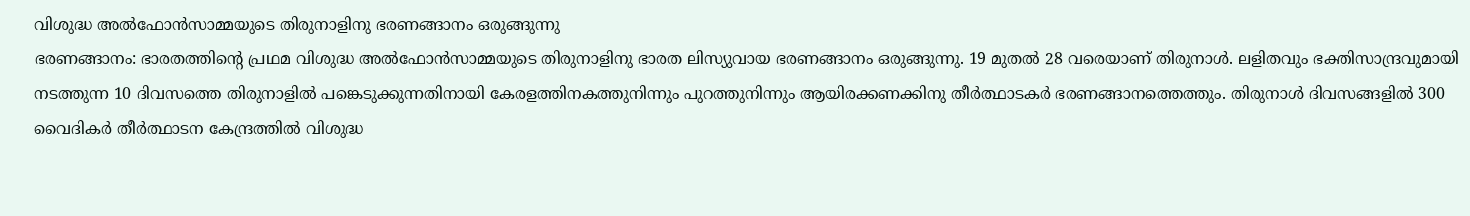വിശുദ്ധ അൽഫോൻസാമ്മയുടെ തിരുനാളിനു ഭരണങ്ങാനം ഒരുങ്ങുന്നു
ഭരണങ്ങാനം: ഭാരതത്തിന്റെ പ്രഥമ വിശുദ്ധ അൽഫോൻസാമ്മയുടെ തിരുനാളിനു ഭാരത ലിസ്യുവായ ഭരണങ്ങാനം ഒരുങ്ങുന്നു. 19 മുതൽ 28 വരെയാണ് തിരുനാൾ. ലളിതവും ഭക്തിസാന്ദ്രവുമായി നടത്തുന്ന 10 ദിവസത്തെ തിരുനാളിൽ പങ്കെടുക്കുന്നതിനായി കേരളത്തിനകത്തുനിന്നും പുറത്തുനിന്നും ആയിരക്കണക്കിനു തീർത്ഥാടകർ ഭരണങ്ങാനത്തെത്തും. തിരുനാൾ ദിവസങ്ങളിൽ 300 വൈദികർ തീർത്ഥാടന കേന്ദ്രത്തിൽ വിശുദ്ധ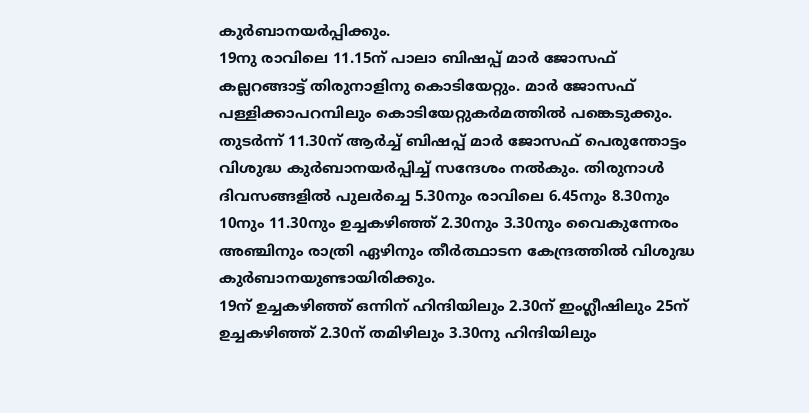കുർബാനയർപ്പിക്കും.
19നു രാവിലെ 11.15ന് പാലാ ബിഷപ്പ് മാർ ജോസഫ് കല്ലറങ്ങാട്ട് തിരുനാളിനു കൊടിയേറ്റും. മാർ ജോസഫ് പള്ളിക്കാപറമ്പിലും കൊടിയേറ്റുകർമത്തിൽ പങ്കെടുക്കും. തുടർന്ന് 11.30ന് ആർച്ച് ബിഷപ്പ് മാർ ജോസഫ് പെരുന്തോട്ടം വിശുദ്ധ കുർബാനയർപ്പിച്ച് സന്ദേശം നൽകും. തിരുനാൾ ദിവസങ്ങളിൽ പുലർച്ചെ 5.30നും രാവിലെ 6.45നും 8.30നും 10നും 11.30നും ഉച്ചകഴിഞ്ഞ് 2.30നും 3.30നും വൈകുന്നേരം അഞ്ചിനും രാത്രി ഏഴിനും തീർത്ഥാടന കേന്ദ്രത്തിൽ വിശുദ്ധ കുർബാനയുണ്ടായിരിക്കും.
19ന് ഉച്ചകഴിഞ്ഞ് ഒന്നിന് ഹിന്ദിയിലും 2.30ന് ഇംഗ്ലീഷിലും 25ന് ഉച്ചകഴിഞ്ഞ് 2.30ന് തമിഴിലും 3.30നു ഹിന്ദിയിലും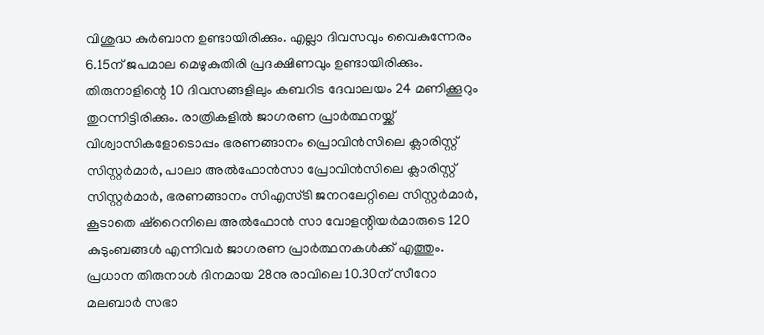വിശുദ്ധ കുർബാന ഉണ്ടായിരിക്കും. എല്ലാ ദിവസവും വൈകുന്നേരം 6.15ന് ജപമാല മെഴുകുതിരി പ്രദക്ഷിണവും ഉണ്ടായിരിക്കും. തിരുനാളിന്റെ 10 ദിവസങ്ങളിലും കബറിട ദേവാലയം 24 മണിക്കൂറും തുറന്നിട്ടിരിക്കും. രാത്രികളിൽ ജാഗരണ പ്രാർത്ഥനയ്ക്ക് വിശ്വാസികളോടൊപ്പം ഭരണങ്ങാനം പ്രൊവിൻസിലെ ക്ലാരിസ്റ്റ് സിസ്റ്റർമാർ, പാലാ അൽഫോൻസാ പ്രോവിൻസിലെ ക്ലാരിസ്റ്റ് സിസ്റ്റർമാർ, ഭരണങ്ങാനം സിഎസ്ടി ജനറലേറ്റിലെ സിസ്റ്റർമാർ, കൂടാതെ ഷ്റൈനിലെ അൽഫോൻ സാ വോളന്റിയർമാരുടെ 120 കുടുംബങ്ങൾ എന്നിവർ ജാഗരണ പ്രാർത്ഥനകൾക്ക് എത്തും.
പ്രധാന തിരുനാൾ ദിനമായ 28നു രാവിലെ 10.30ന് സീറോ മലബാർ സഭാ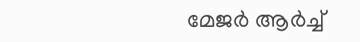മേജർ ആർച്ച്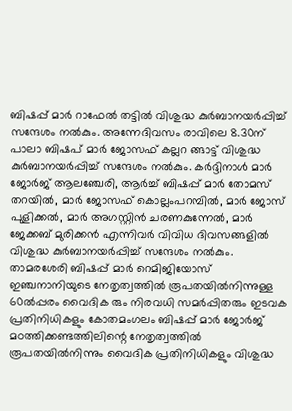ബിഷപ്പ് മാർ റാഫേൽ തട്ടിൽ വിശുദ്ധ കുർബാനയർപ്പിച്ച് സന്ദേശം നൽകും. അന്നേദിവസം രാവിലെ 8.30ന് പാലാ ബിഷപ് മാർ ജോസഫ് കല്ലറ ങ്ങാട്ട് വിശുദ്ധ കുർബാനയർപ്പിച്ച് സന്ദേശം നൽകും. കർദ്ദിനാൾ മാർ ജോർജ് ആലഞ്ചേരി, ആർച്ച് ബിഷപ്പ് മാർ തോമസ് തറയിൽ, മാർ ജോസഫ് കൊല്ലംപറമ്പിൽ, മാർ ജോസ് പുളിക്കൽ, മാർ അഗസ്റ്റിൻ ചരണകുന്നേൽ, മാർ ജേക്കബ് മുരിക്കൻ എന്നിവർ വിവിധ ദിവസങ്ങളിൽ വിശുദ്ധ കുർബാനയർപ്പിച്ച് സന്ദേശം നൽകും.
താമരശേരി ബിഷപ്പ് മാർ റെമിജിയോസ് ഇഞ്ചനാനിയുടെ നേതൃത്വത്തിൽ രൂപതയിൽനിന്നുള്ള 60ൽപ്പരം വൈദിക രും നിരവധി സമർപ്പിതരും ഇടവക പ്രതിനിധികളും കോതമംഗലം ബിഷപ്പ് മാർ ജോർജ് മഠത്തിക്കണ്ടത്തിലിന്റെ നേതൃത്വത്തിൽ രൂപതയിൽനിന്നും വൈദിക പ്രതിനിധികളും വിശുദ്ധ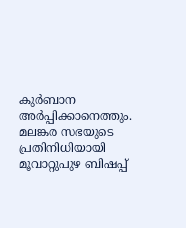കുർബാന അർപ്പിക്കാനെത്തും. മലങ്കര സഭയുടെ പ്രതിനിധിയായി മൂവാറ്റുപുഴ ബിഷപ്പ്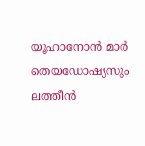യൂഹാനോൻ മാർ തെയഡോഷ്യസും ലത്തീൻ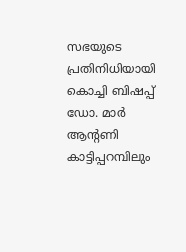സഭയുടെ പ്രതിനിധിയായി കൊച്ചി ബിഷപ്പ് ഡോ. മാർ ആൻ്റണി കാട്ടിപ്പറമ്പിലും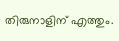തിരുനാളിന് എത്തും.